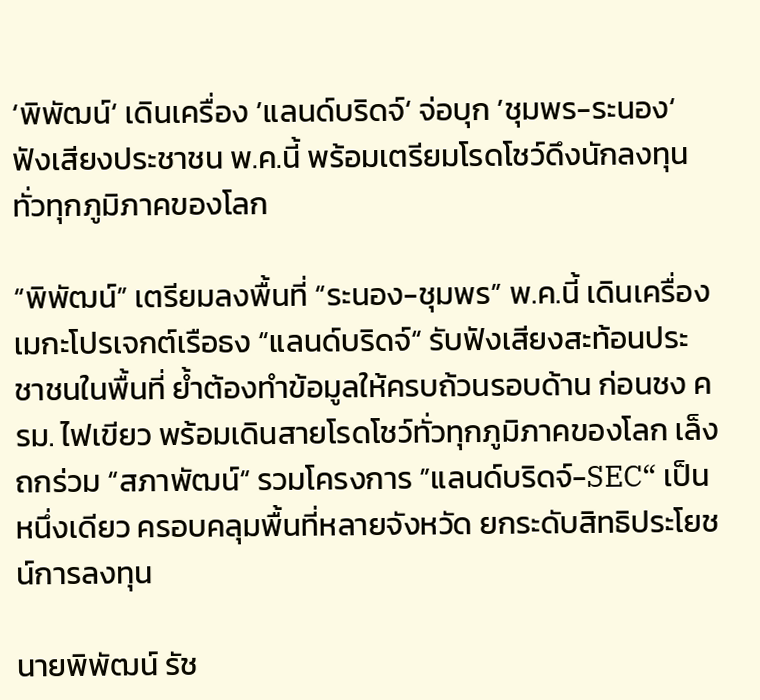‘พิพัฒน์‘ เดินเครื่อง ’แลนด์บริดจ์‘ จ่อบุก ’ชุมพร-ระนอง‘ ฟังเสียงประชาชน พ.ค.นี้ พร้อมเตรียมโรดโชว์ดึงนักลงทุนทั่วทุกภูมิภาคของโลก

“พิพัฒน์” เตรียมลงพื้นที่ “ระนอง-ชุมพร” พ.ค.นี้ เดินเครื่องเมกะโปรเจกต์เรือธง “แลนด์บริดจ์“ รับฟังเสียงสะท้อนประชาชนในพื้นที่ ย้ำต้องทำข้อมูลให้ครบถ้วนรอบด้าน ก่อนชง ครม. ไฟเขียว พร้อมเดินสายโรดโชว์ทั่วทุกภูมิภาคของโลก เล็งถกร่วม “สภาพัฒน์“ รวมโครงการ ”แลนด์บริดจ์-SEC“ เป็นหนึ่งเดียว ครอบคลุมพื้นที่หลายจังหวัด ยกระดับสิทธิประโยชน์การลงทุน

นายพิพัฒน์ รัช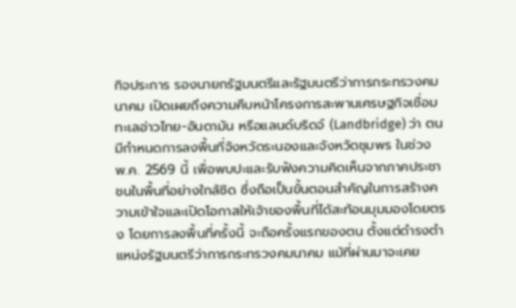กิจประการ รองนายกรัฐมนตรีและรัฐมนตรีว่าการกระทรวงคมนาคม เปิดเผยถึงความคืบหน้าโครงการสะพานเศรษฐกิจเชื่อมทะเลอ่าวไทย-อันดามัน หรือแลนด์บริดจ์ (Landbridge) ว่า ตนมีกำหนดการลงพื้นที่จังหวัดระนองและจังหวัดชุมพร ในช่วง พ.ค. 2569 นี้ เพื่อพบปะและรับฟังความคิดเห็นจากภาคประชาชนในพื้นที่อย่างใกล้ชิด ซึ่งถือเป็นขั้นตอนสำคัญในการสร้างความเข้าใจและเปิดโอกาสให้เจ้าของพื้นที่ได้สะท้อนมุมมองโดยตรง โดยการลงพื้นที่ครั้งนี้ จะถือครั้งแรกของตน ตั้งแต่ดำรงตำแหน่งรัฐมนตรีว่าการกระทรวงคมนาคม แม้ที่ผ่านมาจะเคย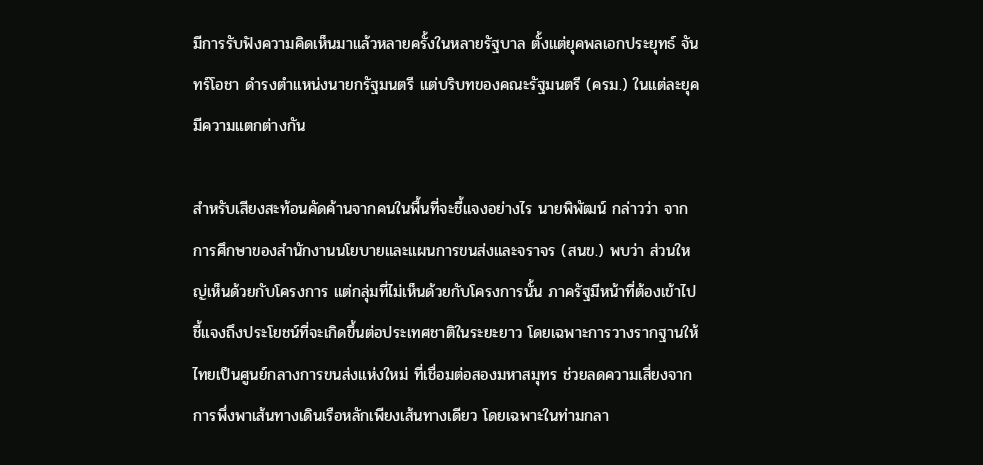มีการรับฟังความคิดเห็นมาแล้วหลายครั้งในหลายรัฐบาล ตั้งแต่ยุคพลเอกประยุทธ์ จันทร์โอชา ดำรงตำแหน่งนายกรัฐมนตรี แต่บริบทของคณะรัฐมนตรี (ครม.) ในแต่ละยุคมีความแตกต่างกัน

สำหรับเสียงสะท้อนคัดค้านจากคนในพื้นที่จะชี้แจงอย่างไร นายพิพัฒน์ กล่าวว่า จากการศึกษาของสำนักงานนโยบายและแผนการขนส่งและจราจร (สนข.) พบว่า ส่วนใหญ่เห็นด้วยกับโครงการ แต่กลุ่มที่ไม่เห็นด้วยกับโครงการนั้น ภาครัฐมีหน้าที่ต้องเข้าไปชี้แจงถึงประโยชน์ที่จะเกิดขึ้นต่อประเทศชาติในระยะยาว โดยเฉพาะการวางรากฐานให้ไทยเป็นศูนย์กลางการขนส่งแห่งใหม่ ที่เชื่อมต่อสองมหาสมุทร ช่วยลดความเสี่ยงจากการพึ่งพาเส้นทางเดินเรือหลักเพียงเส้นทางเดียว โดยเฉพาะในท่ามกลา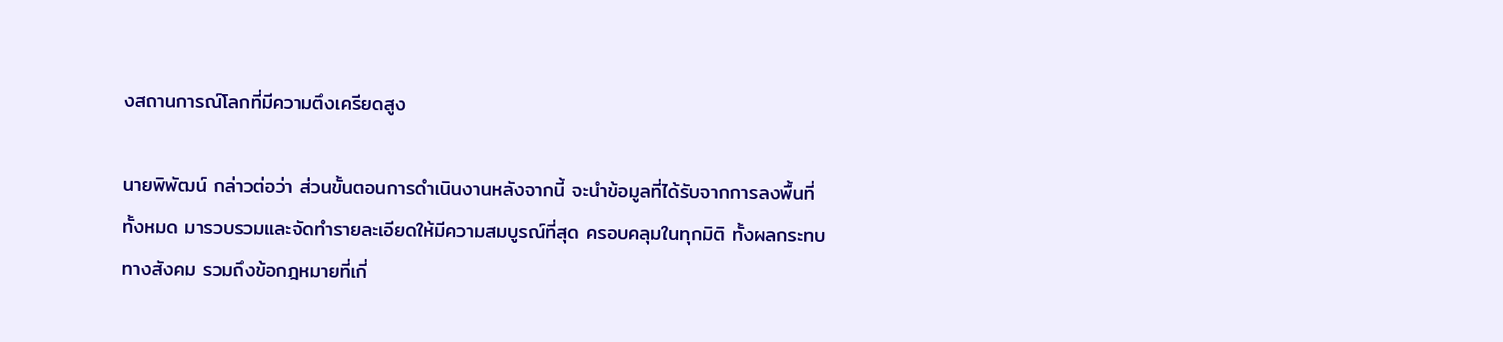งสถานการณ์โลกที่มีความตึงเครียดสูง

นายพิพัฒน์ กล่าวต่อว่า ส่วนขั้นตอนการดำเนินงานหลังจากนี้ จะนำข้อมูลที่ได้รับจากการลงพื้นที่ทั้งหมด มารวบรวมและจัดทำรายละเอียดให้มีความสมบูรณ์ที่สุด ครอบคลุมในทุกมิติ ทั้งผลกระทบทางสังคม รวมถึงข้อกฎหมายที่เกี่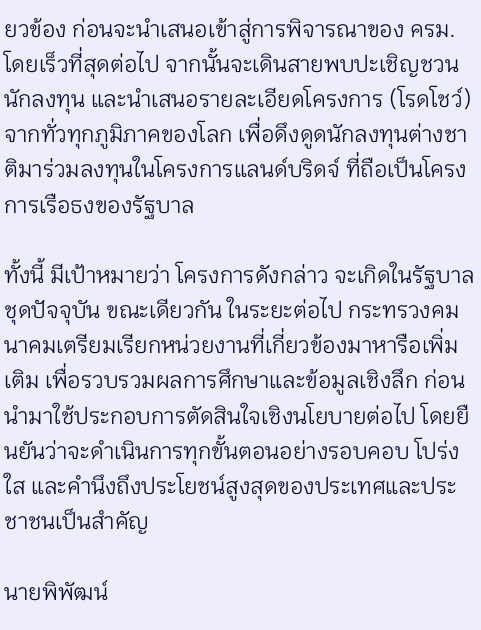ยวข้อง ก่อนจะนำเสนอเข้าสู่การพิจารณาของ ครม. โดยเร็วที่สุดต่อไป จากนั้นจะเดินสายพบปะเชิญชวนนักลงทุน และนำเสนอรายละเอียดโครงการ (โรดโชว์) จากทั่วทุกภูมิภาคของโลก เพื่อดึงดูดนักลงทุนต่างชาติมาร่วมลงทุนในโครงการแลนด์บริดจ์ ที่ถือเป็นโครงการเรือธงของรัฐบาล

ทั้งนี้ มีเป้าหมายว่า โครงการดังกล่าว จะเกิดในรัฐบาลชุดปัจจุบัน ขณะเดียวกัน ในระยะต่อไป กระทรวงคมนาคมเตรียมเรียกหน่วยงานที่เกี่ยวข้องมาหารือเพิ่มเติม เพื่อรวบรวมผลการศึกษาและข้อมูลเชิงลึก ก่อนนำมาใช้ประกอบการตัดสินใจเชิงนโยบายต่อไป โดยยืนยันว่าจะดำเนินการทุกขั้นตอนอย่างรอบคอบ โปร่งใส และคำนึงถึงประโยชน์สูงสุดของประเทศและประชาชนเป็นสำคัญ

นายพิพัฒน์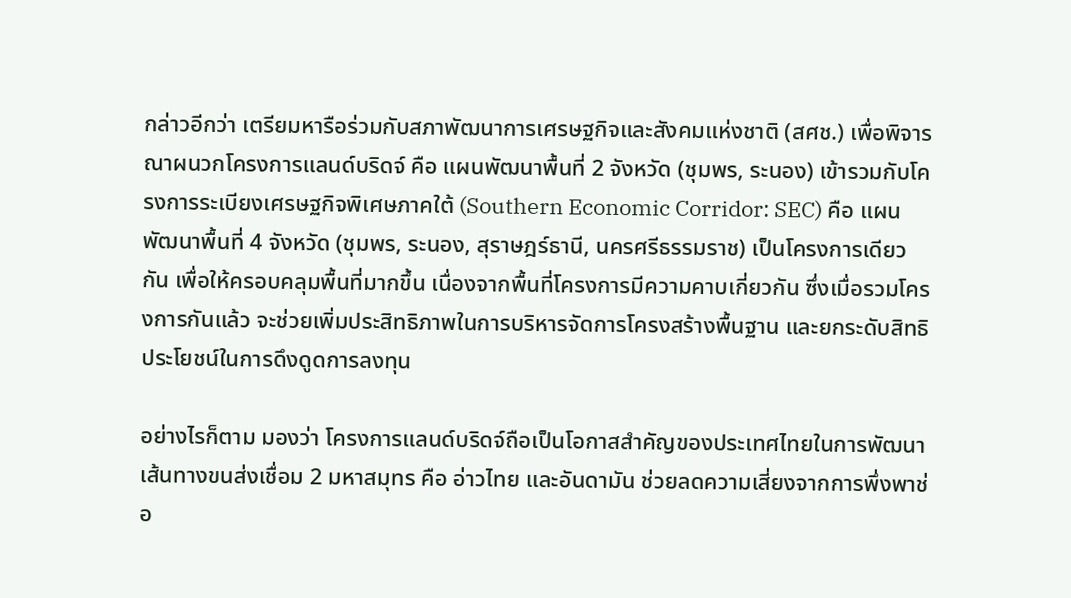กล่าวอีกว่า เตรียมหารือร่วมกับสภาพัฒนาการเศรษฐกิจและสังคมแห่งชาติ (สศช.) เพื่อพิจารณาผนวกโครงการแลนด์บริดจ์ คือ แผนพัฒนาพื้นที่ 2 จังหวัด (ชุมพร, ระนอง) เข้ารวมกับโครงการระเบียงเศรษฐกิจพิเศษภาคใต้ (Southern Economic Corridor: SEC) คือ แผนพัฒนาพื้นที่ 4 จังหวัด (ชุมพร, ระนอง, สุราษฎร์ธานี, นครศรีธรรมราช) เป็นโครงการเดียวกัน เพื่อให้ครอบคลุมพื้นที่มากขึ้น เนื่องจากพื้นที่โครงการมีความคาบเกี่ยวกัน ซึ่งเมื่อรวมโครงการกันแล้ว จะช่วยเพิ่มประสิทธิภาพในการบริหารจัดการโครงสร้างพื้นฐาน และยกระดับสิทธิประโยชน์ในการดึงดูดการลงทุน

อย่างไรก็ตาม มองว่า โครงการแลนด์บริดจ์ถือเป็นโอกาสสำคัญของประเทศไทยในการพัฒนาเส้นทางขนส่งเชื่อม 2 มหาสมุทร คือ อ่าวไทย และอันดามัน ช่วยลดความเสี่ยงจากการพึ่งพาช่อ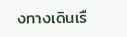งทางเดินเรื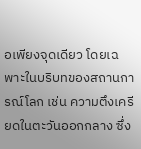อเพียงจุดเดียว โดยเฉพาะในบริบทของสถานการณ์โลก เช่น ความตึงเครียดในตะวันออกกลาง ซึ่ง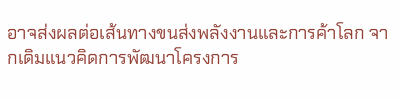อาจส่งผลต่อเส้นทางขนส่งพลังงานและการค้าโลก จากเดิมแนวคิดการพัฒนาโครงการ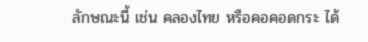ลักษณะนี้ เช่น คลองไทย หรือคอคอดกระ ได้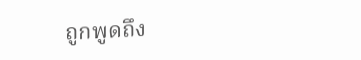ถูกพูดถึง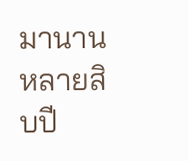มานานหลายสิบปี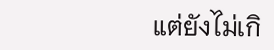แต่ยังไม่เกิ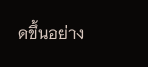ดขึ้นอย่าง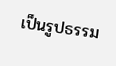เป็นรูปธรรม